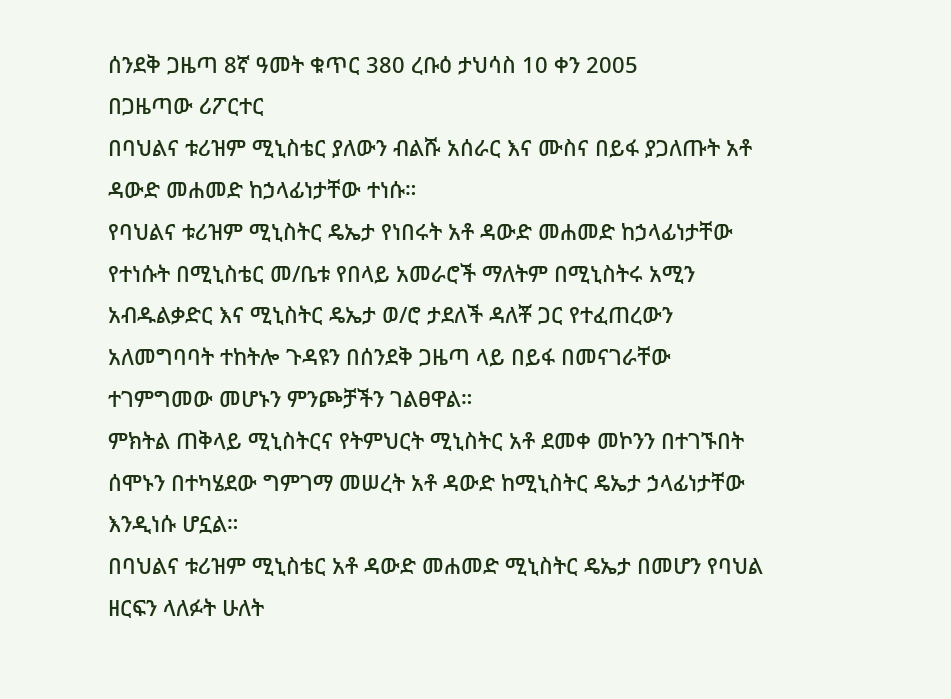ሰንደቅ ጋዜጣ 8ኛ ዓመት ቁጥር 380 ረቡዕ ታህሳስ 10 ቀን 2005
በጋዜጣው ሪፖርተር
በባህልና ቱሪዝም ሚኒስቴር ያለውን ብልሹ አሰራር እና ሙስና በይፋ ያጋለጡት አቶ ዳውድ መሐመድ ከኃላፊነታቸው ተነሱ።
የባህልና ቱሪዝም ሚኒስትር ዴኤታ የነበሩት አቶ ዳውድ መሐመድ ከኃላፊነታቸው የተነሱት በሚኒስቴር መ/ቤቱ የበላይ አመራሮች ማለትም በሚኒስትሩ አሚን አብዱልቃድር እና ሚኒስትር ዴኤታ ወ/ሮ ታደለች ዳለቾ ጋር የተፈጠረውን አለመግባባት ተከትሎ ጉዳዩን በሰንደቅ ጋዜጣ ላይ በይፋ በመናገራቸው ተገምግመው መሆኑን ምንጮቻችን ገልፀዋል።
ምክትል ጠቅላይ ሚኒስትርና የትምህርት ሚኒስትር አቶ ደመቀ መኮንን በተገኙበት ሰሞኑን በተካሄደው ግምገማ መሠረት አቶ ዳውድ ከሚኒስትር ዴኤታ ኃላፊነታቸው እንዲነሱ ሆኗል።
በባህልና ቱሪዝም ሚኒስቴር አቶ ዳውድ መሐመድ ሚኒስትር ዴኤታ በመሆን የባህል ዘርፍን ላለፉት ሁለት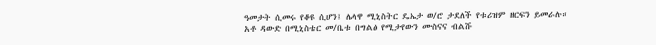ዓመታት ሲመሩ የቆዩ ሲሆን፤ ሌላዋ ሚኒስትር ዴኤታ ወ/ሮ ታደለች የቱሪዝም ዘርፍን ይመራሉ።
አቶ ዳውድ በሚኒስቴር መ/ቤቱ በግልፅ የሚታየውን ሙስናና ብልሹ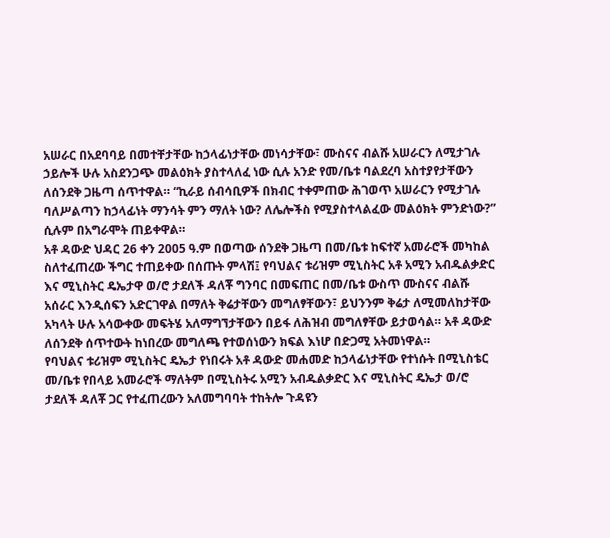አሠራር በአደባባይ በመተቸታቸው ከኃላፊነታቸው መነሳታቸው፣ ሙስናና ብልሹ አሠራርን ለሚታገሉ ኃይሎች ሁሉ አስደንጋጭ መልዕክት ያስተላለፈ ነው ሲሉ አንድ የመ/ቤቱ ባልደረባ አስተያየታቸውን ለሰንደቅ ጋዜጣ ሰጥተዋል። “ኪራይ ሰብሳቢዎች በክብር ተቀምጠው ሕገወጥ አሠራርን የሚታገሉ ባለሥልጣን ከኃላፊነት ማንሳት ምን ማለት ነው? ለሌሎችስ የሚያስተላልፈው መልዕክት ምንድነው?” ሲሉም በአግራሞት ጠይቀዋል።
አቶ ዳውድ ህዳር 26 ቀን 2005 ዓ.ም በወጣው ሰንደቅ ጋዜጣ በመ/ቤቱ ከፍተኛ አመራሮች መካከል ስለተፈጠረው ችግር ተጠይቀው በሰጡት ምላሽ፤ የባህልና ቱሪዝም ሚኒስትር አቶ አሚን አብዱልቃድር እና ሚኒስትር ዴኤታዋ ወ/ሮ ታደለች ዳለቾ ግንባር በመፍጠር በመ/ቤቱ ውስጥ ሙስናና ብልሹ አሰራር እንዲሰፍን አድርገዋል በማለት ቅሬታቸውን መግለፃቸውን፣ ይህንንም ቅሬታ ለሚመለከታቸው አካላት ሁሉ አሳውቀው መፍትሄ አለማግኘታቸውን በይፋ ለሕዝብ መግለፃቸው ይታወሳል። አቶ ዳውድ ለሰንደቅ ሰጥተውት ከነበረው መግለጫ የተወሰነውን ክፍል እነሆ በድጋሚ አትመነዋል።
የባህልና ቱሪዝም ሚኒስትር ዴኤታ የነበሩት አቶ ዳውድ መሐመድ ከኃላፊነታቸው የተነሱት በሚኒስቴር መ/ቤቱ የበላይ አመራሮች ማለትም በሚኒስትሩ አሚን አብዱልቃድር እና ሚኒስትር ዴኤታ ወ/ሮ ታደለች ዳለቾ ጋር የተፈጠረውን አለመግባባት ተከትሎ ጉዳዩን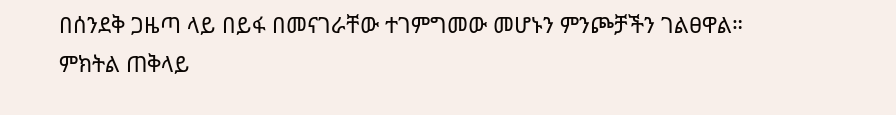በሰንደቅ ጋዜጣ ላይ በይፋ በመናገራቸው ተገምግመው መሆኑን ምንጮቻችን ገልፀዋል።
ምክትል ጠቅላይ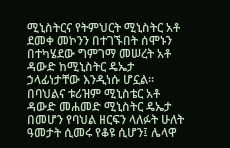ሚኒስትርና የትምህርት ሚኒስትር አቶ ደመቀ መኮንን በተገኙበት ሰሞኑን በተካሄደው ግምገማ መሠረት አቶ ዳውድ ከሚኒስትር ዴኤታ ኃላፊነታቸው እንዲነሱ ሆኗል።
በባህልና ቱሪዝም ሚኒስቴር አቶ ዳውድ መሐመድ ሚኒስትር ዴኤታ በመሆን የባህል ዘርፍን ላለፉት ሁለት ዓመታት ሲመሩ የቆዩ ሲሆን፤ ሌላዋ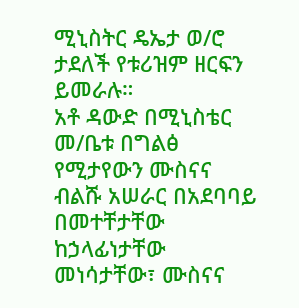ሚኒስትር ዴኤታ ወ/ሮ ታደለች የቱሪዝም ዘርፍን ይመራሉ።
አቶ ዳውድ በሚኒስቴር መ/ቤቱ በግልፅ የሚታየውን ሙስናና ብልሹ አሠራር በአደባባይ በመተቸታቸው ከኃላፊነታቸው መነሳታቸው፣ ሙስናና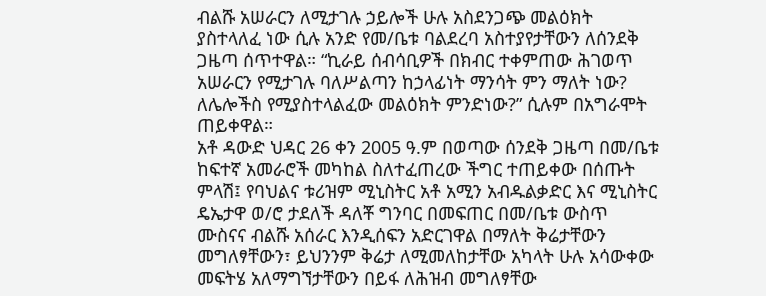ብልሹ አሠራርን ለሚታገሉ ኃይሎች ሁሉ አስደንጋጭ መልዕክት ያስተላለፈ ነው ሲሉ አንድ የመ/ቤቱ ባልደረባ አስተያየታቸውን ለሰንደቅ ጋዜጣ ሰጥተዋል። “ኪራይ ሰብሳቢዎች በክብር ተቀምጠው ሕገወጥ አሠራርን የሚታገሉ ባለሥልጣን ከኃላፊነት ማንሳት ምን ማለት ነው? ለሌሎችስ የሚያስተላልፈው መልዕክት ምንድነው?” ሲሉም በአግራሞት ጠይቀዋል።
አቶ ዳውድ ህዳር 26 ቀን 2005 ዓ.ም በወጣው ሰንደቅ ጋዜጣ በመ/ቤቱ ከፍተኛ አመራሮች መካከል ስለተፈጠረው ችግር ተጠይቀው በሰጡት ምላሽ፤ የባህልና ቱሪዝም ሚኒስትር አቶ አሚን አብዱልቃድር እና ሚኒስትር ዴኤታዋ ወ/ሮ ታደለች ዳለቾ ግንባር በመፍጠር በመ/ቤቱ ውስጥ ሙስናና ብልሹ አሰራር እንዲሰፍን አድርገዋል በማለት ቅሬታቸውን መግለፃቸውን፣ ይህንንም ቅሬታ ለሚመለከታቸው አካላት ሁሉ አሳውቀው መፍትሄ አለማግኘታቸውን በይፋ ለሕዝብ መግለፃቸው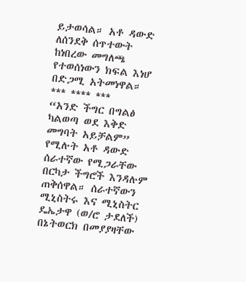ይታወሳል። አቶ ዳውድ ለሰንደቅ ሰጥተውት ከነበረው መግለጫ የተወሰነውን ክፍል እነሆ በድጋሚ አትመነዋል።
*** **** ***
“አንድ ችግር በግልፅ ካልወጣ ወደ እቅድ መግባት አይቻልም” የሚሉት አቶ ዳውድ ሰራተኛው የሚጋራቸው በርካታ ችግሮች እንዳሉም ጠቅሰዋል። ሰራተኛውን ሚኒስትሩ እና ሚኒስትር ዴኤታዋ (ወ/ሮ ታደለች) በኔትወርክ በመያያዛቸው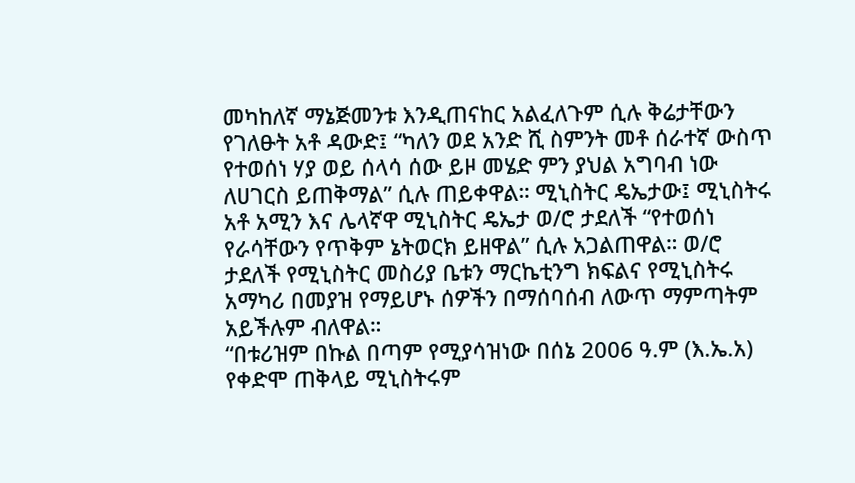መካከለኛ ማኔጅመንቱ እንዲጠናከር አልፈለጉም ሲሉ ቅሬታቸውን የገለፁት አቶ ዳውድ፤ “ካለን ወደ አንድ ሺ ስምንት መቶ ሰራተኛ ውስጥ የተወሰነ ሃያ ወይ ሰላሳ ሰው ይዞ መሄድ ምን ያህል አግባብ ነው ለሀገርስ ይጠቅማል” ሲሉ ጠይቀዋል። ሚኒስትር ዴኤታው፤ ሚኒስትሩ አቶ አሚን እና ሌላኛዋ ሚኒስትር ዴኤታ ወ/ሮ ታደለች “የተወሰነ የራሳቸውን የጥቅም ኔትወርክ ይዘዋል” ሲሉ አጋልጠዋል። ወ/ሮ ታደለች የሚኒስትር መስሪያ ቤቱን ማርኬቲንግ ክፍልና የሚኒስትሩ አማካሪ በመያዝ የማይሆኑ ሰዎችን በማሰባሰብ ለውጥ ማምጣትም አይችሉም ብለዋል።
“በቱሪዝም በኩል በጣም የሚያሳዝነው በሰኔ 2006 ዓ.ም (እ.ኤ.አ) የቀድሞ ጠቅላይ ሚኒስትሩም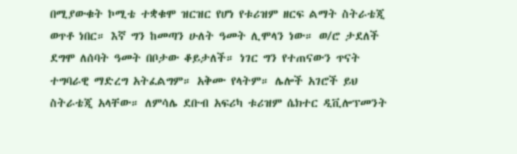በሚያውቁት ኮሚቴ ተቋቁሞ ዝርዝር የሆነ የቱሪዝም ዘርፍ ልማት ስትራቴጂ ወጥቶ ነበር። እኛ ግን ከመጣን ሁለት ዓመት ሊሞላን ነው። ወ/ሮ ታደለች ደግሞ ለሰባት ዓመት በቦታው ቆይታለች። ነገር ግን የተጠናውን ጥናት ተግባራዊ ማድረግ አትፈልግም። አቅሙ የላትም። ሌሎች አገሮች ይህ ስትራቴጂ አላቸው። ለምሳሌ ደቡብ አፍሪካ ቱሪዝም ሴክተር ዲቪሎፕመንት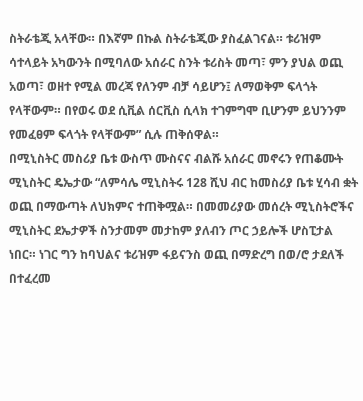ስትራቴጂ አላቸው። በእኛም በኩል ስትራቴጂው ያስፈልገናል። ቱሪዝም ሳተላይት አካውንት በሚባለው አሰራር ስንት ቱሪስት መጣ፣ ምን ያህል ወጪ አወጣ፣ ወዘተ የሚል መረጃ የለንም ብቻ ሳይሆን፤ ለማወቅም ፍላጎት የላቸውም። በየወሩ ወደ ሲቪል ሰርቪስ ሲላክ ተገምግሞ ቢሆንም ይህንንም የመፈፀም ፍላጎት የላቸውም” ሲሉ ጠቅሰዋል።
በሚኒስትር መስሪያ ቤቱ ውስጥ ሙስናና ብልሹ አሰራር መኖሩን የጠቆሙት ሚኒስትር ዴኤታው “ለምሳሌ ሚኒስትሩ 128 ሺህ ብር ከመስሪያ ቤቱ ሂሳብ ቋት ወጪ በማውጣት ለህክምና ተጠቅሟል። በመመሪያው መሰረት ሚኒስትሮችና ሚኒስትር ደኤታዎች ስንታመም መታከም ያለብን ጦር ኃይሎች ሆስፒታል ነበር። ነገር ግን ከባህልና ቱሪዝም ፋይናንስ ወጪ በማድረግ በወ/ሮ ታደለች በተፈረመ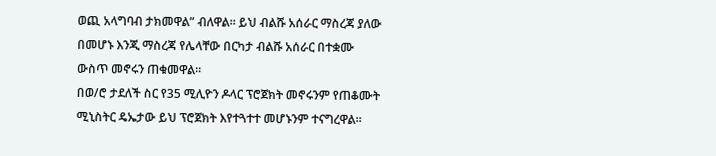ወጪ አላግባብ ታክመዋል” ብለዋል። ይህ ብልሹ አሰራር ማስረጃ ያለው በመሆኑ እንጂ ማስረጃ የሌላቸው በርካታ ብልሹ አሰራር በተቋሙ ውስጥ መኖሩን ጠቁመዋል።
በወ/ሮ ታደለች ስር የ35 ሚሊዮን ዶላር ፕሮጀክት መኖሩንም የጠቆሙት ሚኒስትር ዴኤታው ይህ ፕሮጀክት እየተጓተተ መሆኑንም ተናግረዋል።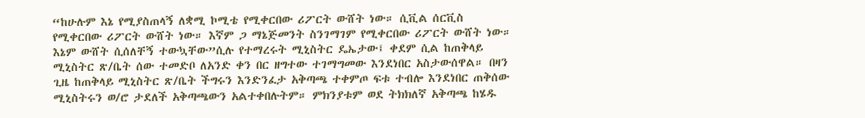“ከሁሉም እኔ የሚያስጠላኝ ለቋሚ ኮሚቴ የሚቀርበው ሪፖርት ውሸት ነው። ሲቪል ሰርቪስ የሚቀርበው ሪፖርት ውሸት ነው። እኛም ጋ ማኔጅመንት ስንገማገም የሚቀርበው ሪፖርት ውሸት ነው። እኔም ውሸት ሲሰለቸኝ ተውኳቸው”ሲሉ የተማረሩት ሚኒስትር ዴኤታው፤ ቀደም ሲል ከጠቅላይ ሚኒስትር ጽ/ቤት ሰው ተመድቦ ለአንድ ቀን በር ዘግተው ተገማግመው እንደነበር አስታውሰዋል። በዛን ጊዜ ከጠቅላይ ሚኒስትር ጽ/ቤት ችግሩን እንድንፈታ አቅጣጫ ተቀምጦ ፍቱ ተብሎ እንደነበር ጠቅሰው ሚኒስትሩን ወ/ሮ ታደለች አቅጣጫውን አልተቀበሉትም። ምክንያቱም ወደ ትክክለኛ አቅጣጫ ከሄዱ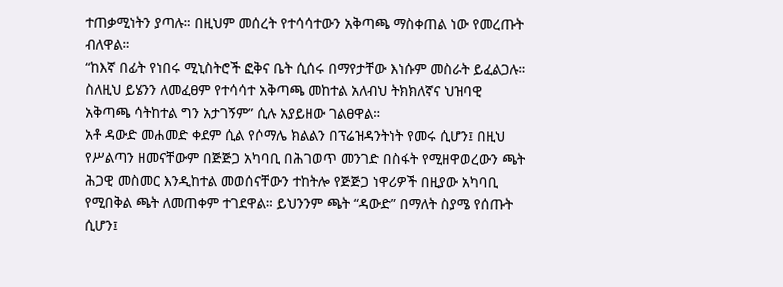ተጠቃሚነትን ያጣሉ። በዚህም መሰረት የተሳሳተውን አቅጣጫ ማስቀጠል ነው የመረጡት ብለዋል።
“ከእኛ በፊት የነበሩ ሚኒስትሮች ፎቅና ቤት ሲሰሩ በማየታቸው እነሱም መስራት ይፈልጋሉ። ስለዚህ ይሄንን ለመፈፀም የተሳሳተ አቅጣጫ መከተል አለብህ ትክክለኛና ህዝባዊ አቅጣጫ ሳትከተል ግን አታገኝም” ሲሉ አያይዘው ገልፀዋል።
አቶ ዳውድ መሐመድ ቀደም ሲል የሶማሌ ክልልን በፕሬዝዳንትነት የመሩ ሲሆን፤ በዚህ የሥልጣን ዘመናቸውም በጅጅጋ አካባቢ በሕገወጥ መንገድ በስፋት የሚዘዋወረውን ጫት ሕጋዊ መስመር እንዲከተል መወሰናቸውን ተከትሎ የጅጅጋ ነዋሪዎች በዚያው አካባቢ የሚበቅል ጫት ለመጠቀም ተገደዋል። ይህንንም ጫት “ዳውድ” በማለት ስያሜ የሰጡት ሲሆን፤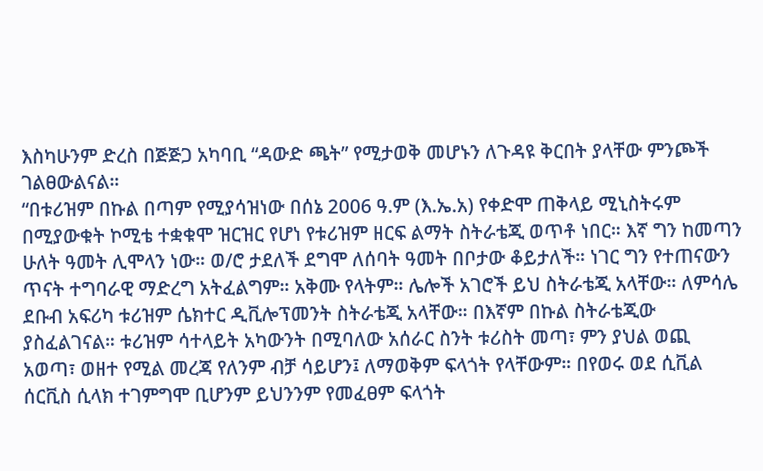እስካሁንም ድረስ በጅጅጋ አካባቢ “ዳውድ ጫት” የሚታወቅ መሆኑን ለጉዳዩ ቅርበት ያላቸው ምንጮች ገልፀውልናል።
“በቱሪዝም በኩል በጣም የሚያሳዝነው በሰኔ 2006 ዓ.ም (እ.ኤ.አ) የቀድሞ ጠቅላይ ሚኒስትሩም በሚያውቁት ኮሚቴ ተቋቁሞ ዝርዝር የሆነ የቱሪዝም ዘርፍ ልማት ስትራቴጂ ወጥቶ ነበር። እኛ ግን ከመጣን ሁለት ዓመት ሊሞላን ነው። ወ/ሮ ታደለች ደግሞ ለሰባት ዓመት በቦታው ቆይታለች። ነገር ግን የተጠናውን ጥናት ተግባራዊ ማድረግ አትፈልግም። አቅሙ የላትም። ሌሎች አገሮች ይህ ስትራቴጂ አላቸው። ለምሳሌ ደቡብ አፍሪካ ቱሪዝም ሴክተር ዲቪሎፕመንት ስትራቴጂ አላቸው። በእኛም በኩል ስትራቴጂው ያስፈልገናል። ቱሪዝም ሳተላይት አካውንት በሚባለው አሰራር ስንት ቱሪስት መጣ፣ ምን ያህል ወጪ አወጣ፣ ወዘተ የሚል መረጃ የለንም ብቻ ሳይሆን፤ ለማወቅም ፍላጎት የላቸውም። በየወሩ ወደ ሲቪል ሰርቪስ ሲላክ ተገምግሞ ቢሆንም ይህንንም የመፈፀም ፍላጎት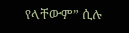የላቸውም” ሲሉ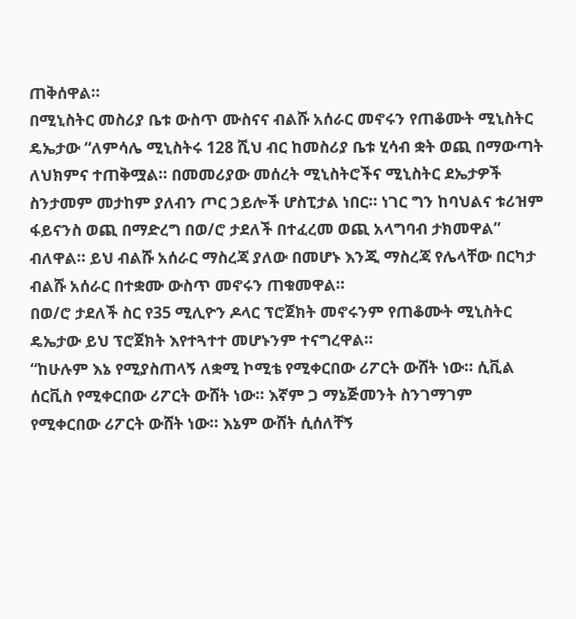ጠቅሰዋል።
በሚኒስትር መስሪያ ቤቱ ውስጥ ሙስናና ብልሹ አሰራር መኖሩን የጠቆሙት ሚኒስትር ዴኤታው “ለምሳሌ ሚኒስትሩ 128 ሺህ ብር ከመስሪያ ቤቱ ሂሳብ ቋት ወጪ በማውጣት ለህክምና ተጠቅሟል። በመመሪያው መሰረት ሚኒስትሮችና ሚኒስትር ደኤታዎች ስንታመም መታከም ያለብን ጦር ኃይሎች ሆስፒታል ነበር። ነገር ግን ከባህልና ቱሪዝም ፋይናንስ ወጪ በማድረግ በወ/ሮ ታደለች በተፈረመ ወጪ አላግባብ ታክመዋል” ብለዋል። ይህ ብልሹ አሰራር ማስረጃ ያለው በመሆኑ እንጂ ማስረጃ የሌላቸው በርካታ ብልሹ አሰራር በተቋሙ ውስጥ መኖሩን ጠቁመዋል።
በወ/ሮ ታደለች ስር የ35 ሚሊዮን ዶላር ፕሮጀክት መኖሩንም የጠቆሙት ሚኒስትር ዴኤታው ይህ ፕሮጀክት እየተጓተተ መሆኑንም ተናግረዋል።
“ከሁሉም እኔ የሚያስጠላኝ ለቋሚ ኮሚቴ የሚቀርበው ሪፖርት ውሸት ነው። ሲቪል ሰርቪስ የሚቀርበው ሪፖርት ውሸት ነው። እኛም ጋ ማኔጅመንት ስንገማገም የሚቀርበው ሪፖርት ውሸት ነው። እኔም ውሸት ሲሰለቸኝ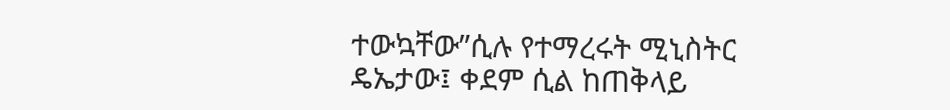ተውኳቸው”ሲሉ የተማረሩት ሚኒስትር ዴኤታው፤ ቀደም ሲል ከጠቅላይ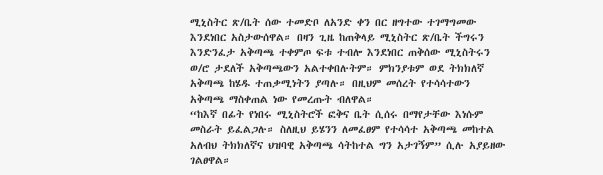ሚኒስትር ጽ/ቤት ሰው ተመድቦ ለአንድ ቀን በር ዘግተው ተገማግመው እንደነበር አስታውሰዋል። በዛን ጊዜ ከጠቅላይ ሚኒስትር ጽ/ቤት ችግሩን እንድንፈታ አቅጣጫ ተቀምጦ ፍቱ ተብሎ እንደነበር ጠቅሰው ሚኒስትሩን ወ/ሮ ታደለች አቅጣጫውን አልተቀበሉትም። ምክንያቱም ወደ ትክክለኛ አቅጣጫ ከሄዱ ተጠቃሚነትን ያጣሉ። በዚህም መሰረት የተሳሳተውን አቅጣጫ ማስቀጠል ነው የመረጡት ብለዋል።
“ከእኛ በፊት የነበሩ ሚኒስትሮች ፎቅና ቤት ሲሰሩ በማየታቸው እነሱም መስራት ይፈልጋሉ። ስለዚህ ይሄንን ለመፈፀም የተሳሳተ አቅጣጫ መከተል አለብህ ትክክለኛና ህዝባዊ አቅጣጫ ሳትከተል ግን አታገኝም” ሲሉ አያይዘው ገልፀዋል።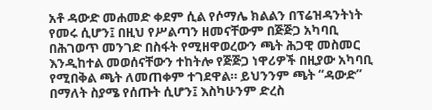አቶ ዳውድ መሐመድ ቀደም ሲል የሶማሌ ክልልን በፕሬዝዳንትነት የመሩ ሲሆን፤ በዚህ የሥልጣን ዘመናቸውም በጅጅጋ አካባቢ በሕገወጥ መንገድ በስፋት የሚዘዋወረውን ጫት ሕጋዊ መስመር እንዲከተል መወሰናቸውን ተከትሎ የጅጅጋ ነዋሪዎች በዚያው አካባቢ የሚበቅል ጫት ለመጠቀም ተገደዋል። ይህንንም ጫት “ዳውድ” በማለት ስያሜ የሰጡት ሲሆን፤ እስካሁንም ድረስ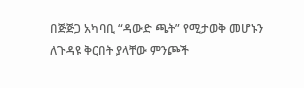በጅጅጋ አካባቢ “ዳውድ ጫት” የሚታወቅ መሆኑን ለጉዳዩ ቅርበት ያላቸው ምንጮች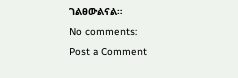ገልፀውልናል።
No comments:
Post a Comment